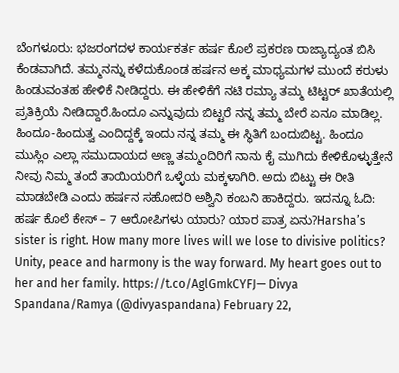ಬೆಂಗಳೂರು: ಭಜರಂಗದಳ ಕಾರ್ಯಕರ್ತ ಹರ್ಷ ಕೊಲೆ ಪ್ರಕರಣ ರಾಜ್ಯಾದ್ಯಂತ ಬಿಸಿ ಕೆಂಡವಾಗಿದೆ. ತಮ್ಮನನ್ನು ಕಳೆದುಕೊಂಡ ಹರ್ಷನ ಅಕ್ಕ ಮಾಧ್ಯಮಗಳ ಮುಂದೆ ಕರುಳು ಹಿಂಡುವಂತಹ ಹೇಳಿಕೆ ನೀಡಿದ್ದರು. ಈ ಹೇಳಿಕೆಗೆ ನಟಿ ರಮ್ಯಾ ತಮ್ಮ ಟಿಟ್ಟರ್ ಖಾತೆಯಲ್ಲಿ ಪ್ರತಿಕ್ರಿಯೆ ನೀಡಿದ್ದಾರೆ.ಹಿಂದೂ ಎನ್ನುವುದು ಬಿಟ್ಟರೆ ನನ್ನ ತಮ್ಮ ಬೇರೆ ಏನೂ ಮಾಡಿಲ್ಲ. ಹಿಂದೂ-ಹಿಂದುತ್ವ ಎಂದಿದ್ದಕ್ಕೆ ಇಂದು ನನ್ನ ತಮ್ಮ ಈ ಸ್ಥಿತಿಗೆ ಬಂದುಬಿಟ್ಟ. ಹಿಂದೂ ಮುಸ್ಲಿಂ ಎಲ್ಲಾ ಸಮುದಾಯದ ಅಣ್ಣ ತಮ್ಮಂದಿರಿಗೆ ನಾನು ಕೈ ಮುಗಿದು ಕೇಳಿಕೊಳ್ಳುತ್ತೇನೆ ನೀವು ನಿಮ್ಮ ತಂದೆ ತಾಯಿಯರಿಗೆ ಒಳ್ಳೆಯ ಮಕ್ಕಳಾಗಿರಿ. ಅದು ಬಿಟ್ಟು ಈ ರೀತಿ ಮಾಡಬೇಡಿ ಎಂದು ಹರ್ಷನ ಸಹೋದರಿ ಅಶ್ವಿನಿ ಕಂಬನಿ ಹಾಕಿದ್ದರು. ಇದನ್ನೂ ಓದಿ: ಹರ್ಷ ಕೊಲೆ ಕೇಸ್ – 7 ಆರೋಪಿಗಳು ಯಾರು? ಯಾರ ಪಾತ್ರ ಏನು?Harsha’s sister is right. How many more lives will we lose to divisive politics? Unity, peace and harmony is the way forward. My heart goes out to her and her family. https://t.co/AglGmkCYFJ— Divya Spandana/Ramya (@divyaspandana) February 22,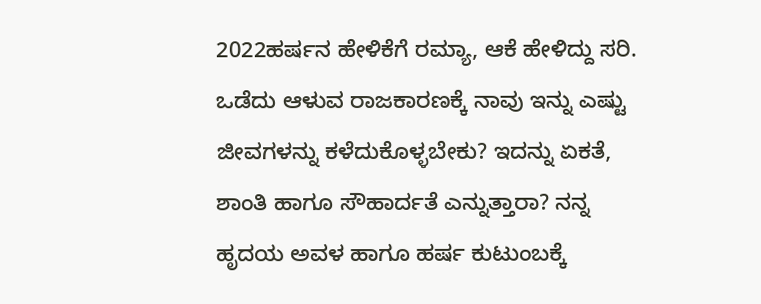2022ಹರ್ಷನ ಹೇಳಿಕೆಗೆ ರಮ್ಯಾ, ಆಕೆ ಹೇಳಿದ್ದು ಸರಿ. ಒಡೆದು ಆಳುವ ರಾಜಕಾರಣಕ್ಕೆ ನಾವು ಇನ್ನು ಎಷ್ಟು ಜೀವಗಳನ್ನು ಕಳೆದುಕೊಳ್ಳಬೇಕು? ಇದನ್ನು ಏಕತೆ, ಶಾಂತಿ ಹಾಗೂ ಸೌಹಾರ್ದತೆ ಎನ್ನುತ್ತಾರಾ? ನನ್ನ ಹೃದಯ ಅವಳ ಹಾಗೂ ಹರ್ಷ ಕುಟುಂಬಕ್ಕೆ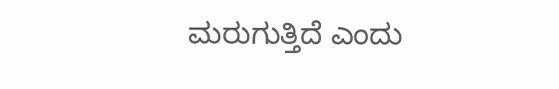ಮರುಗುತ್ತಿದೆ ಎಂದು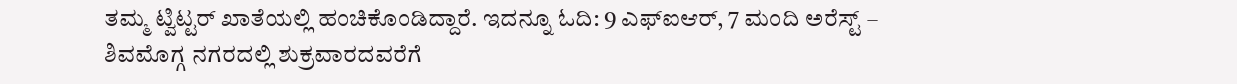ತಮ್ಮ ಟ್ವಿಟ್ಟರ್ ಖಾತೆಯಲ್ಲಿ ಹಂಚಿಕೊಂಡಿದ್ದಾರೆ. ಇದನ್ನೂ ಓದಿ: 9 ಎಫ್‍ಐಆರ್, 7 ಮಂದಿ ಅರೆಸ್ಟ್‌ – ಶಿವಮೊಗ್ಗ ನಗರದಲ್ಲಿ ಶುಕ್ರವಾರದವರೆಗೆ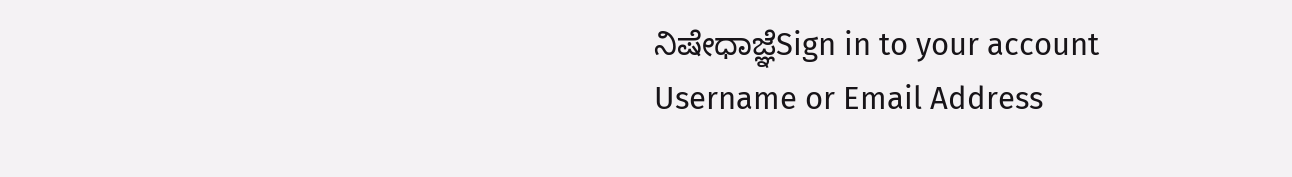ನಿಷೇಧಾಜ್ಞೆSign in to your account
Username or Email Address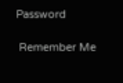Password

 Remember Me